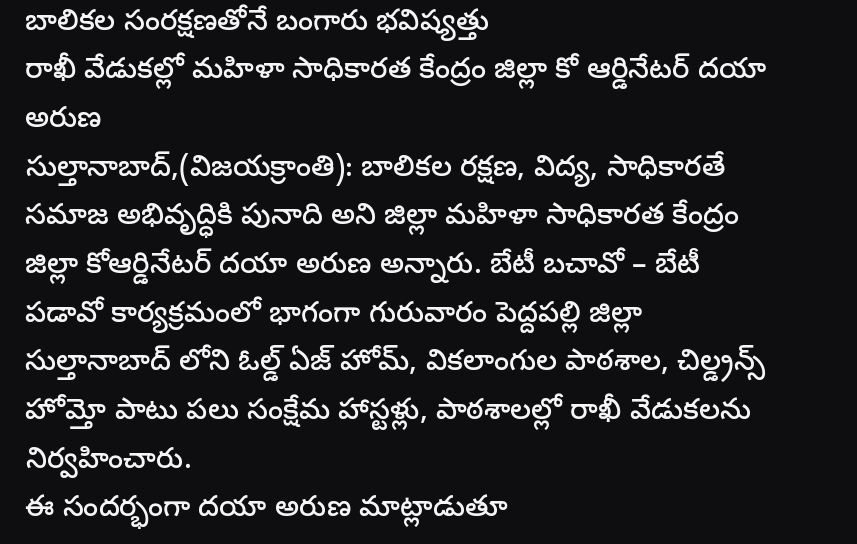బాలికల సంరక్షణతోనే బంగారు భవిష్యత్తు
రాఖీ వేడుకల్లో మహిళా సాధికారత కేంద్రం జిల్లా కో ఆర్డినేటర్ దయా అరుణ
సుల్తానాబాద్,(విజయక్రాంతి): బాలికల రక్షణ, విద్య, సాధికారతే సమాజ అభివృద్ధికి పునాది అని జిల్లా మహిళా సాధికారత కేంద్రం జిల్లా కోఆర్డినేటర్ దయా అరుణ అన్నారు. బేటీ బచావో – బేటీ పడావో కార్యక్రమంలో భాగంగా గురువారం పెద్దపల్లి జిల్లా సుల్తానాబాద్ లోని ఓల్డ్ ఏజ్ హోమ్, వికలాంగుల పాఠశాల, చిల్డ్రన్స్ హోమ్తో పాటు పలు సంక్షేమ హాస్టళ్లు, పాఠశాలల్లో రాఖీ వేడుకలను నిర్వహించారు.
ఈ సందర్భంగా దయా అరుణ మాట్లాడుతూ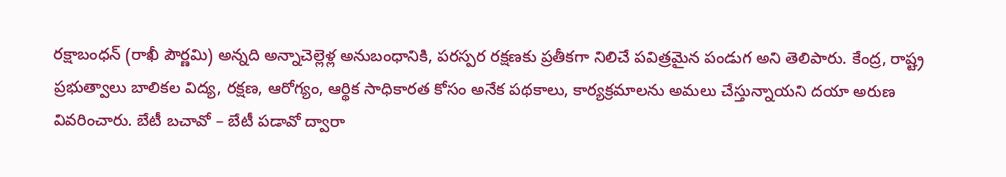రక్షాబంధన్ (రాఖీ పౌర్ణమి) అన్నది అన్నాచెల్లెళ్ల అనుబంధానికి, పరస్పర రక్షణకు ప్రతీకగా నిలిచే పవిత్రమైన పండుగ అని తెలిపారు. కేంద్ర, రాష్ట్ర ప్రభుత్వాలు బాలికల విద్య, రక్షణ, ఆరోగ్యం, ఆర్థిక సాధికారత కోసం అనేక పథకాలు, కార్యక్రమాలను అమలు చేస్తున్నాయని దయా అరుణ వివరించారు. బేటీ బచావో – బేటీ పడావో ద్వారా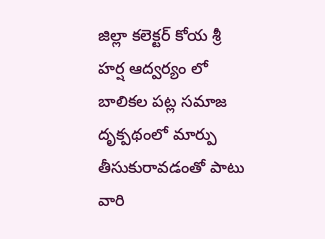జిల్లా కలెక్టర్ కోయ శ్రీ హర్ష ఆద్వర్యం లో బాలికల పట్ల సమాజ దృక్పథంలో మార్పు తీసుకురావడంతో పాటు వారి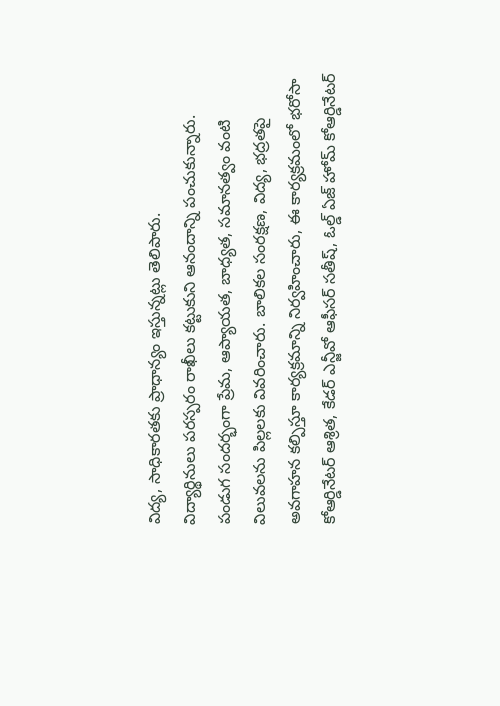విద్య, సాధికారతకు ప్రాధాన్యం ఇస్తున్నట్లు తెలిపారు.
విద్యార్థినులు పరస్పరం రాఖీలు కట్టుకుని ఆనందాన్ని పంచుకున్నారు. పండుగ సందర్భంగా ప్రేమ, ఆప్యాయత, బాధ్యత, సమానత్వం వంటి విలువలను పిల్లలకు వివరించారు. బాలికల సంరక్షణ, విద్య, భద్రతపై అవగాహన కల్పిస్తూ కార్యక్రమాన్ని నిర్వహించారు, ఈ కార్యక్రమంలో భరోసా కోఆర్డినేటర్ ఆశ్రిత, కేడర్ ఎన్జీవో ఆఫీసర్ సతీష్, ఓల్డ్ ఏజ్ హోమ్ కోఆర్డినేటర్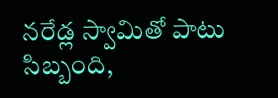నరేడ్ల స్వామితో పాటు సిబ్బంది,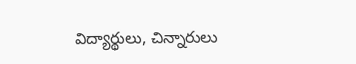విద్యార్థులు, చిన్నారులు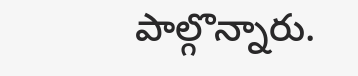పాల్గొన్నారు.